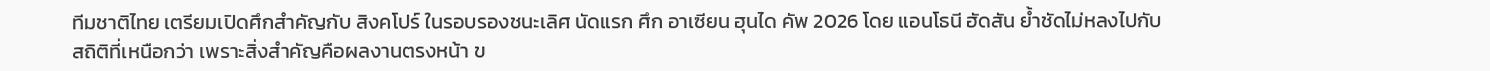ทีมชาติไทย เตรียมเปิดศึกสำคัญกับ สิงคโปร์ ในรอบรองชนะเลิศ นัดแรก ศึก อาเซียน ฮุนได คัพ 2026 โดย แอนโธนี ฮัดสัน ย้ำชัดไม่หลงไปกับสถิติที่เหนือกว่า เพราะสิ่งสำคัญคือผลงานตรงหน้า ข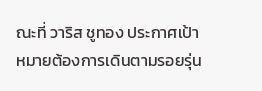ณะที่ วาริส ชูทอง ประกาศเป้าหมายต้องการเดินตามรอยรุ่น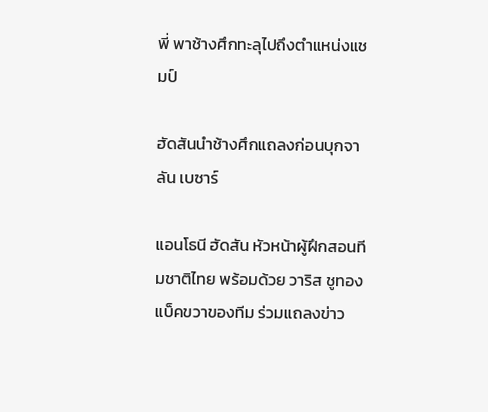พี่ พาช้างศึกทะลุไปถึงตำแหน่งแชมป์

ฮัดสันนำช้างศึกแถลงก่อนบุกจาลัน เบซาร์

แอนโธนี ฮัดสัน หัวหน้าผู้ฝึกสอนทีมชาติไทย พร้อมด้วย วาริส ชูทอง แบ็คขวาของทีม ร่วมแถลงข่าว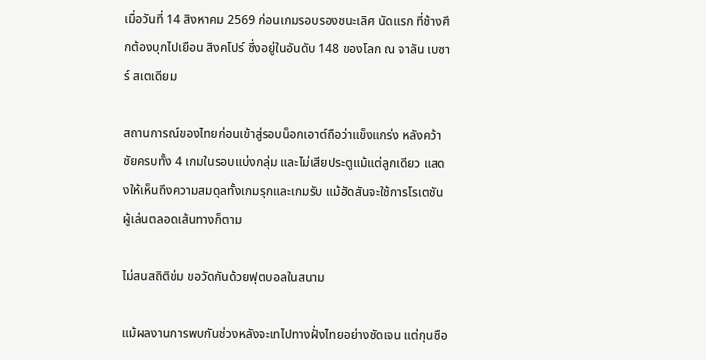เมื่อวันที่ 14 สิงหาคม 2569 ก่อนเกมรอบรองชนะเลิศ นัดแรก ที่ช้างศึกต้องบุกไปเยือน สิงคโปร์ ซึ่งอยู่ในอันดับ 148 ของโลก ณ จาลัน เบซาร์ สเตเดียม

สถานการณ์ของไทยก่อนเข้าสู่รอบน็อกเอาต์ถือว่าแข็งแกร่ง หลังคว้าชัยครบทั้ง 4 เกมในรอบแบ่งกลุ่ม และไม่เสียประตูแม้แต่ลูกเดียว แสดงให้เห็นถึงความสมดุลทั้งเกมรุกและเกมรับ แม้ฮัดสันจะใช้การโรเตชันผู้เล่นตลอดเส้นทางก็ตาม

ไม่สนสถิติข่ม ขอวัดกันด้วยฟุตบอลในสนาม

แม้ผลงานการพบกันช่วงหลังจะเทไปทางฝั่งไทยอย่างชัดเจน แต่กุนซือ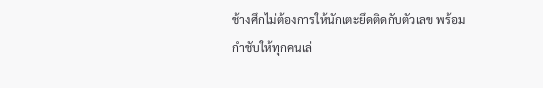ช้างศึกไม่ต้องการให้นักเตะยึดติดกับตัวเลข พร้อมกำชับให้ทุกคนเล่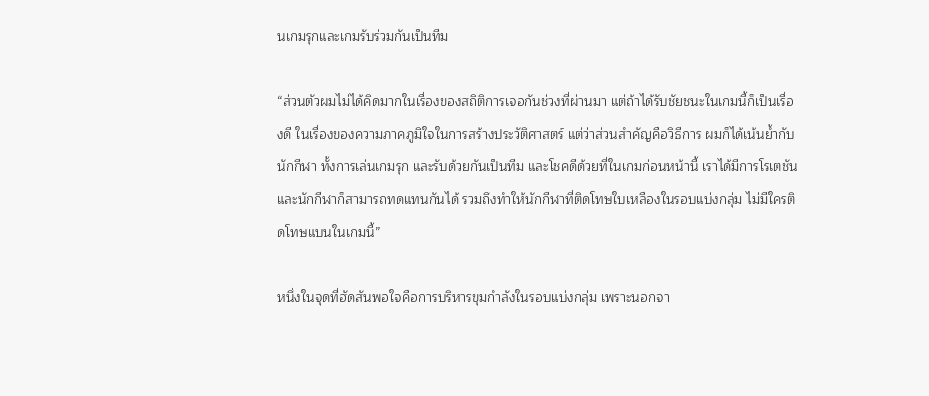นเกมรุกและเกมรับร่วมกันเป็นทีม

“ส่วนตัวผมไม่ได้คิดมากในเรื่องของสถิติการเจอกันช่วงที่ผ่านมา แต่ถ้าได้รับชัยชนะในเกมนี้ก็เป็นเรื่องดี ในเรื่องของความภาคภูมิใจในการสร้างประวัติศาสตร์ แต่ว่าส่วนสำคัญคือวิธีการ ผมก็ได้เน้นย้ำกับนักกีฬา ทั้งการเล่นเกมรุก และรับด้วยกันเป็นทีม และโชคดีด้วยที่ในเกมก่อนหน้านี้ เราได้มีการโรเตชัน และนักกีฬาก็สามารถทดแทนกันได้ รวมถึงทำให้นักกีฬาที่ติดโทษใบเหลืองในรอบแบ่งกลุ่ม ไม่มีใครติดโทษแบนในเกมนี้”

หนึ่งในจุดที่ฮัดสันพอใจคือการบริหารขุมกำลังในรอบแบ่งกลุ่ม เพราะนอกจา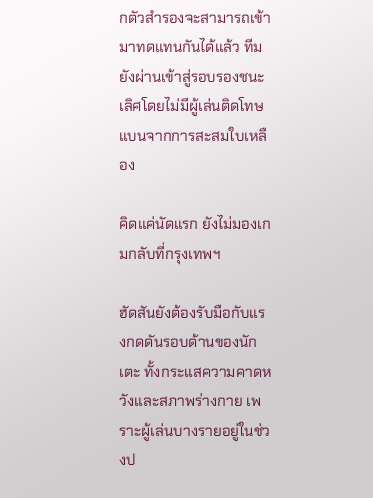กตัวสำรองจะสามารถเข้ามาทดแทนกันได้แล้ว ทีมยังผ่านเข้าสู่รอบรองชนะเลิศโดยไม่มีผู้เล่นติดโทษแบนจากการสะสมใบเหลือง

คิดแค่นัดแรก ยังไม่มองเกมกลับที่กรุงเทพฯ

ฮัดสันยังต้องรับมือกับแรงกดดันรอบด้านของนักเตะ ทั้งกระแสความคาดหวังและสภาพร่างกาย เพราะผู้เล่นบางรายอยู่ในช่วงป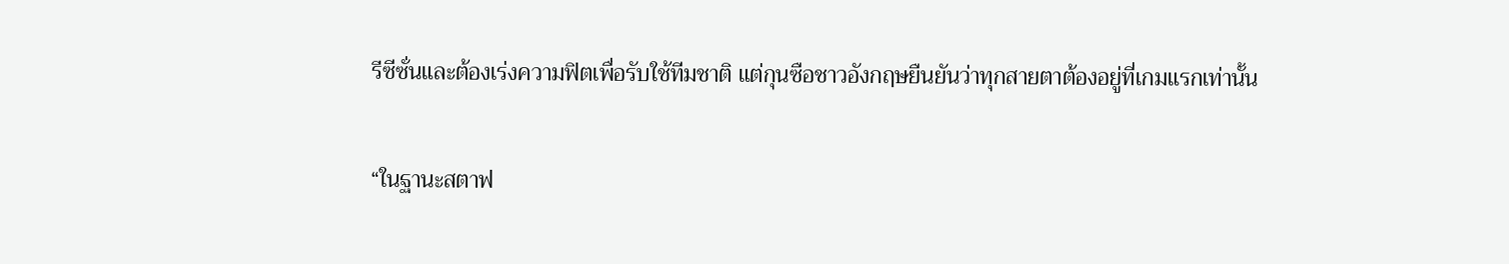รีซีซั่นและต้องเร่งความฟิตเพื่อรับใช้ทีมชาติ แต่กุนซือชาวอังกฤษยืนยันว่าทุกสายตาต้องอยู่ที่เกมแรกเท่านั้น

“ในฐานะสตาฟ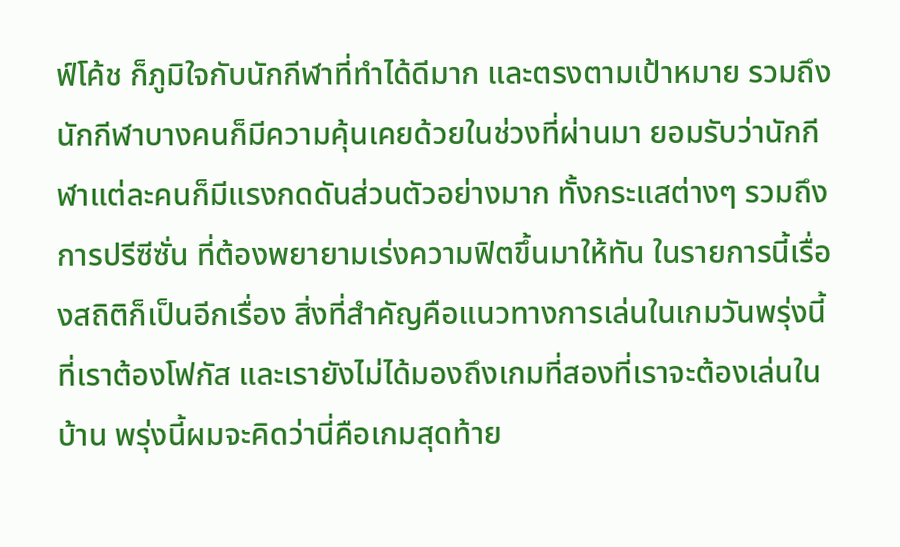ฟ์โค้ช ก็ภูมิใจกับนักกีฬาที่ทำได้ดีมาก และตรงตามเป้าหมาย รวมถึงนักกีฬาบางคนก็มีความคุ้นเคยด้วยในช่วงที่ผ่านมา ยอมรับว่านักกีฬาแต่ละคนก็มีแรงกดดันส่วนตัวอย่างมาก ทั้งกระแสต่างๆ รวมถึงการปรีซีซั่น ที่ต้องพยายามเร่งความฟิตขึ้นมาให้ทัน ในรายการนี้เรื่องสถิติก็เป็นอีกเรื่อง สิ่งที่สำคัญคือแนวทางการเล่นในเกมวันพรุ่งนี้ที่เราต้องโฟกัส และเรายังไม่ได้มองถึงเกมที่สองที่เราจะต้องเล่นในบ้าน พรุ่งนี้ผมจะคิดว่านี่คือเกมสุดท้าย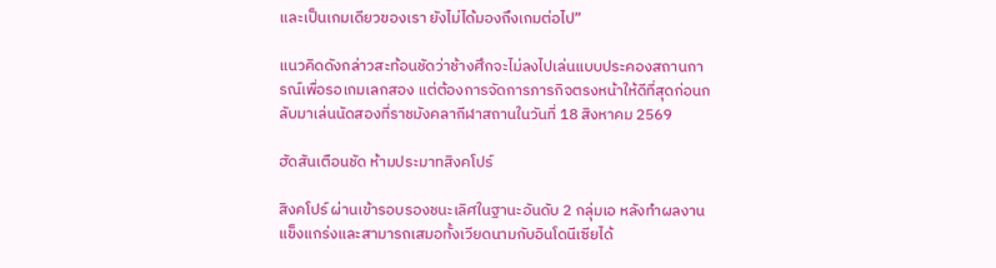และเป็นเกมเดียวของเรา ยังไม่ได้มองถึงเกมต่อไป”

แนวคิดดังกล่าวสะท้อนชัดว่าช้างศึกจะไม่ลงไปเล่นแบบประคองสถานการณ์เพื่อรอเกมเลกสอง แต่ต้องการจัดการภารกิจตรงหน้าให้ดีที่สุดก่อนกลับมาเล่นนัดสองที่ราชมังคลากีฬาสถานในวันที่ 18 สิงหาคม 2569

ฮัดสันเตือนชัด ห้ามประมาทสิงคโปร์

สิงคโปร์ ผ่านเข้ารอบรองชนะเลิศในฐานะอันดับ 2 กลุ่มเอ หลังทำผลงานแข็งแกร่งและสามารถเสมอทั้งเวียดนามกับอินโดนีเซียได้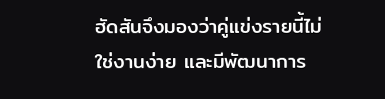ฮัดสันจึงมองว่าคู่แข่งรายนี้ไม่ใช่งานง่าย และมีพัฒนาการ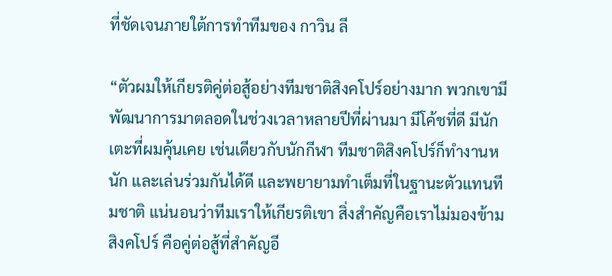ที่ชัดเจนภายใต้การทำทีมของ กาวิน ลี

“ตัวผมให้เกียรติคู่ต่อสู้อย่างทีมชาติสิงคโปร์อย่างมาก พวกเขามีพัฒนาการมาตลอดในช่วงเวลาหลายปีที่ผ่านมา มีโค้ชที่ดี มีนักเตะที่ผมคุ้นเคย เช่นเดียวกับนักกีฬา ทีมชาติสิงคโปร์ก็ทำงานหนัก และเล่นร่วมกันได้ดี และพยายามทำเต็มที่ในฐานะตัวแทนทีมชาติ แน่นอนว่าทีมเราให้เกียรติเขา สิ่งสำคัญคือเราไม่มองข้ามสิงคโปร์ คือคู่ต่อสู้ที่สำคัญอี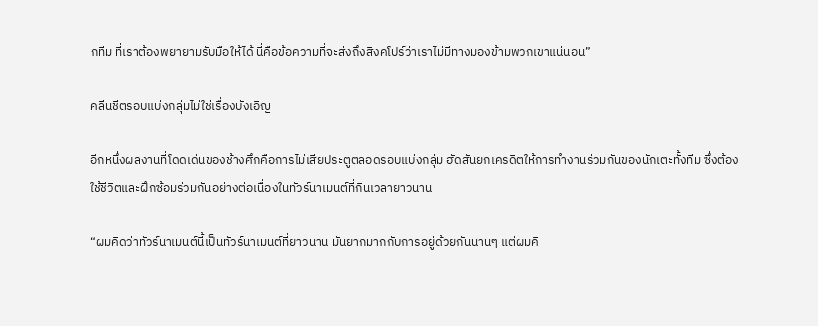กทีม ที่เราต้องพยายามรับมือให้ได้ นี่คือข้อความที่จะส่งถึงสิงคโปร์ว่าเราไม่มีทางมองข้ามพวกเขาแน่นอน”

คลีนชีตรอบแบ่งกลุ่มไม่ใช่เรื่องบังเอิญ

อีกหนึ่งผลงานที่โดดเด่นของช้างศึกคือการไม่เสียประตูตลอดรอบแบ่งกลุ่ม ฮัดสันยกเครดิตให้การทำงานร่วมกันของนักเตะทั้งทีม ซึ่งต้องใช้ชีวิตและฝึกซ้อมร่วมกันอย่างต่อเนื่องในทัวร์นาเมนต์ที่กินเวลายาวนาน

“ผมคิดว่าทัวร์นาเมนต์นี้เป็นทัวร์นาเมนต์ที่ยาวนาน มันยากมากกับการอยู่ด้วยกันนานๆ แต่ผมคิ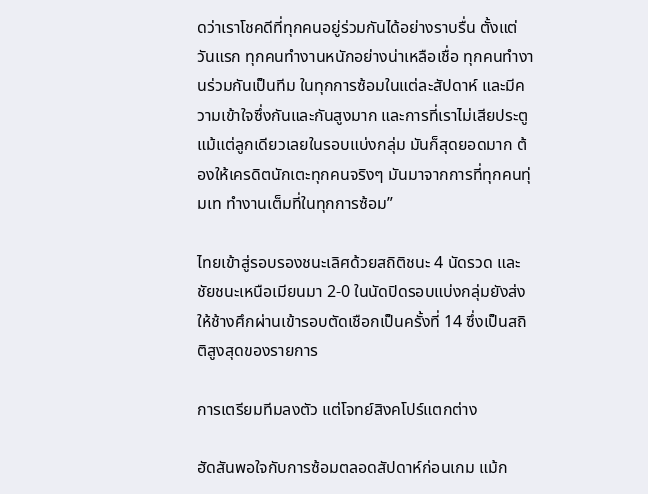ดว่าเราโชคดีที่ทุกคนอยู่ร่วมกันได้อย่างราบรื่น ตั้งแต่วันแรก ทุกคนทำงานหนักอย่างน่าเหลือเชื่อ ทุกคนทำงานร่วมกันเป็นทีม ในทุกการซ้อมในแต่ละสัปดาห์ และมีความเข้าใจซึ่งกันและกันสูงมาก และการที่เราไม่เสียประตูแม้แต่ลูกเดียวเลยในรอบแบ่งกลุ่ม มันก็สุดยอดมาก ต้องให้เครดิตนักเตะทุกคนจริงๆ มันมาจากการที่ทุกคนทุ่มเท ทำงานเต็มที่ในทุกการซ้อม”

ไทยเข้าสู่รอบรองชนะเลิศด้วยสถิติชนะ 4 นัดรวด และชัยชนะเหนือเมียนมา 2-0 ในนัดปิดรอบแบ่งกลุ่มยังส่งให้ช้างศึกผ่านเข้ารอบตัดเชือกเป็นครั้งที่ 14 ซึ่งเป็นสถิติสูงสุดของรายการ

การเตรียมทีมลงตัว แต่โจทย์สิงคโปร์แตกต่าง

ฮัดสันพอใจกับการซ้อมตลอดสัปดาห์ก่อนเกม แม้ก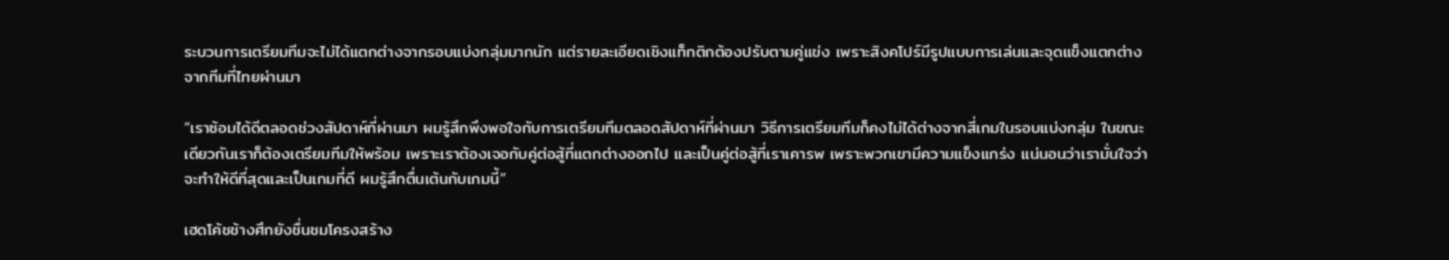ระบวนการเตรียมทีมจะไม่ได้แตกต่างจากรอบแบ่งกลุ่มมากนัก แต่รายละเอียดเชิงแท็กติกต้องปรับตามคู่แข่ง เพราะสิงคโปร์มีรูปแบบการเล่นและจุดแข็งแตกต่างจากทีมที่ไทยผ่านมา

“เราซ้อมได้ดีตลอดช่วงสัปดาห์ที่ผ่านมา ผมรู้สึกพึงพอใจกับการเตรียมทีมตลอดสัปดาห์ที่ผ่านมา วิธีการเตรียมทีมก็คงไม่ได้ต่างจากสี่เกมในรอบแบ่งกลุ่ม ในขณะเดียวกันเราก็ต้องเตรียมทีมให้พร้อม เพราะเราต้องเจอกับคู่ต่อสู้ที่แตกต่างออกไป และเป็นคู่ต่อสู้ที่เราเคารพ เพราะพวกเขามีความแข็งแกร่ง แน่นอนว่าเรามั่นใจว่าจะทำให้ดีที่สุดและเป็นเกมที่ดี ผมรู้สึกตื่นเต้นกับเกมนี้”

เฮดโค้ชช้างศึกยังชื่นชมโครงสร้าง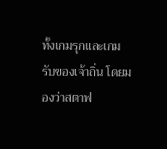ทั้งเกมรุกและเกมรับของเจ้าถิ่น โดยมองว่าสตาฟ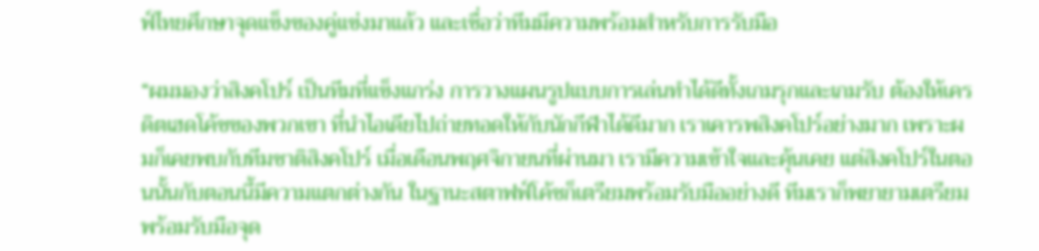ฟ์ไทยศึกษาจุดแข็งของคู่แข่งมาแล้ว และเชื่อว่าทีมมีความพร้อมสำหรับการรับมือ

“ผมมองว่าสิงคโปร์ เป็นทีมที่แข็งแกร่ง การวางแผนรูปแบบการเล่นทำได้ดีทั้งเกมรุกและเกมรับ ต้องให้เครดิตเฮดโค้ชของพวกเขา ที่นำไอเดียไปถ่ายทอดให้กับนักกีฬาได้ดีมาก เราเคารพสิงคโปร์อย่างมาก เพราะผมก็เคยพบกับทีมชาติสิงคโปร์ เมื่อเดือนพฤศจิกายนที่ผ่านมา เรามีความเข้าใจและคุ้นเคย แต่สิงคโปร์ในตอนนั้นกับตอนนี้มีความแตกต่างกัน ในฐานะสตาฟฟ์โค้ชก็เตรียมพร้อมรับมืออย่างดี ทีมเราก็พยายามเตรียมพร้อมรับมือจุด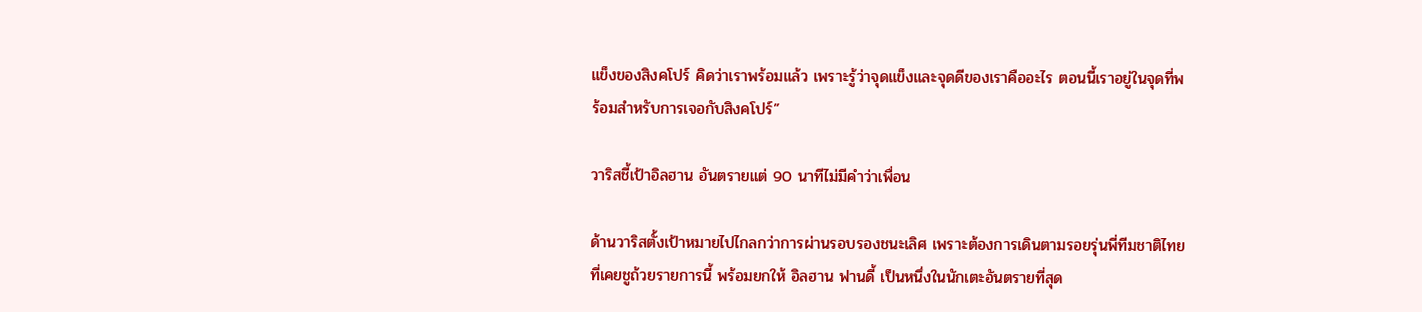แข็งของสิงคโปร์ คิดว่าเราพร้อมแล้ว เพราะรู้ว่าจุดแข็งและจุดดีของเราคืออะไร ตอนนี้เราอยู่ในจุดที่พร้อมสำหรับการเจอกับสิงคโปร์”

วาริสชี้เป้าอิลฮาน อันตรายแต่ 90 นาทีไม่มีคำว่าเพื่อน

ด้านวาริสตั้งเป้าหมายไปไกลกว่าการผ่านรอบรองชนะเลิศ เพราะต้องการเดินตามรอยรุ่นพี่ทีมชาติไทยที่เคยชูถ้วยรายการนี้ พร้อมยกให้ อิลฮาน ฟานดี้ เป็นหนึ่งในนักเตะอันตรายที่สุด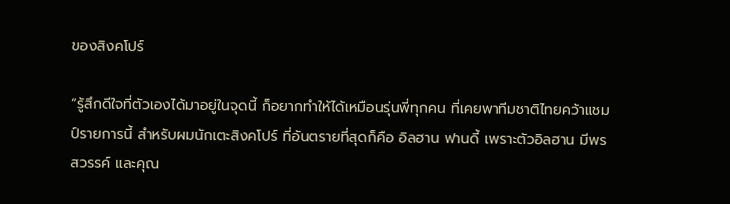ของสิงคโปร์

“รู้สึกดีใจที่ตัวเองได้มาอยู่ในจุดนี้ ก็อยากทำให้ได้เหมือนรุ่นพี่ทุกคน ที่เคยพาทีมชาติไทยคว้าแชมป์รายการนี้ สำหรับผมนักเตะสิงคโปร์ ที่อันตรายที่สุดก็คือ อิลฮาน ฟานดี้ เพราะตัวอิลฮาน มีพรสวรรค์ และคุณ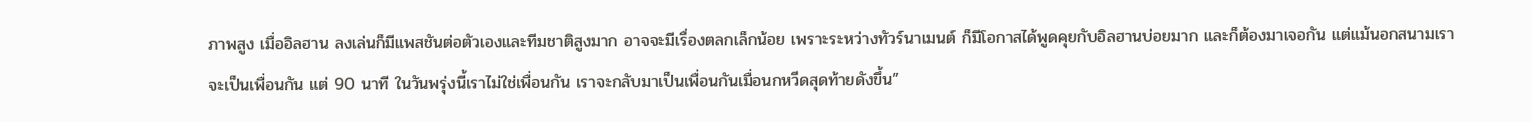ภาพสูง เมื่ออิลฮาน ลงเล่นก็มีแพสชันต่อตัวเองและทีมชาติสูงมาก อาจจะมีเรื่องตลกเล็กน้อย เพราะระหว่างทัวร์นาเมนต์ ก็มีโอกาสได้พูดคุยกับอิลฮานบ่อยมาก และก็ต้องมาเจอกัน แต่แม้นอกสนามเราจะเป็นเพื่อนกัน แต่ 90 นาที ในวันพรุ่งนี้เราไม่ใช่เพื่อนกัน เราจะกลับมาเป็นเพื่อนกันเมื่อนกหวีดสุดท้ายดังขึ้น”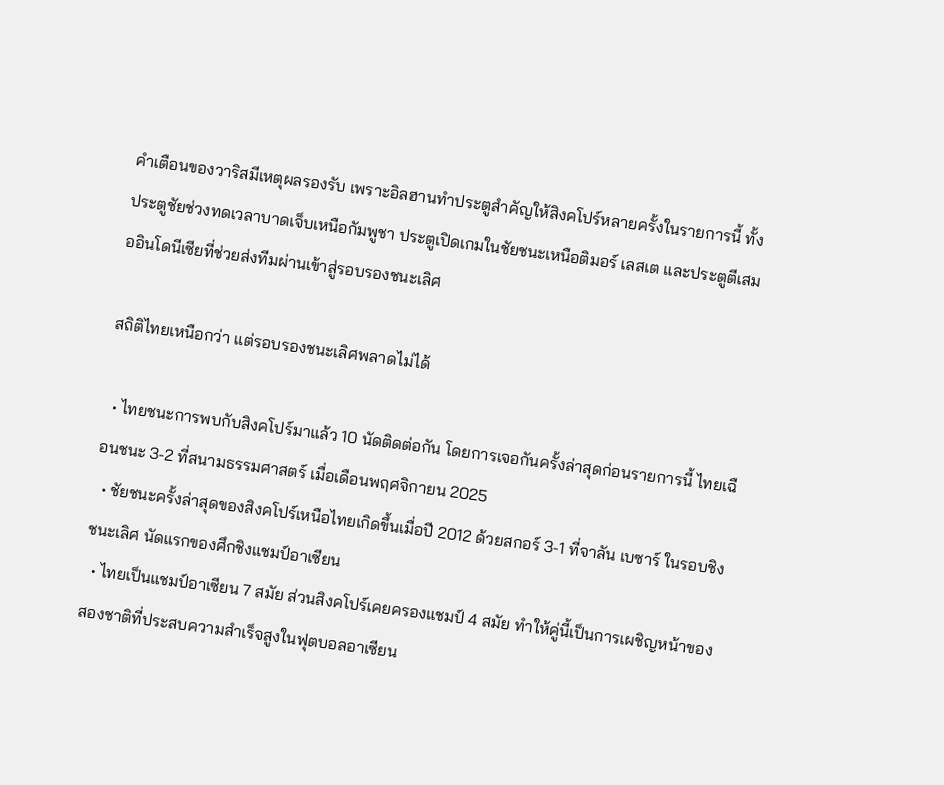คำเตือนของวาริสมีเหตุผลรองรับ เพราะอิลฮานทำประตูสำคัญให้สิงคโปร์หลายครั้งในรายการนี้ ทั้งประตูชัยช่วงทดเวลาบาดเจ็บเหนือกัมพูชา ประตูเปิดเกมในชัยชนะเหนือติมอร์ เลสเต และประตูตีเสมออินโดนีเซียที่ช่วยส่งทีมผ่านเข้าสู่รอบรองชนะเลิศ

สถิติไทยเหนือกว่า แต่รอบรองชนะเลิศพลาดไม่ได้

  • ไทยชนะการพบกับสิงคโปร์มาแล้ว 10 นัดติดต่อกัน โดยการเจอกันครั้งล่าสุดก่อนรายการนี้ ไทยเฉือนชนะ 3-2 ที่สนามธรรมศาสตร์ เมื่อเดือนพฤศจิกายน 2025
  • ชัยชนะครั้งล่าสุดของสิงคโปร์เหนือไทยเกิดขึ้นเมื่อปี 2012 ด้วยสกอร์ 3-1 ที่จาลัน เบซาร์ ในรอบชิงชนะเลิศ นัดแรกของศึกชิงแชมป์อาเซียน
  • ไทยเป็นแชมป์อาเซียน 7 สมัย ส่วนสิงคโปร์เคยครองแชมป์ 4 สมัย ทำให้คู่นี้เป็นการเผชิญหน้าของสองชาติที่ประสบความสำเร็จสูงในฟุตบอลอาเซียน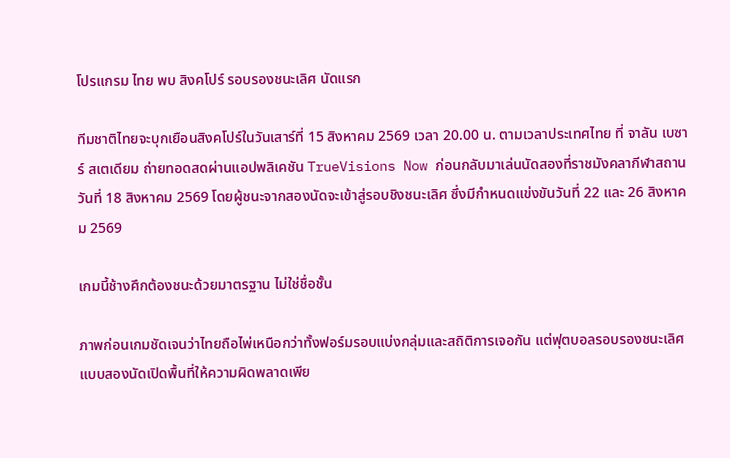โปรแกรม ไทย พบ สิงคโปร์ รอบรองชนะเลิศ นัดแรก

ทีมชาติไทยจะบุกเยือนสิงคโปร์ในวันเสาร์ที่ 15 สิงหาคม 2569 เวลา 20.00 น. ตามเวลาประเทศไทย ที่ จาลัน เบซาร์ สเตเดียม ถ่ายทอดสดผ่านแอปพลิเคชัน TrueVisions Now ก่อนกลับมาเล่นนัดสองที่ราชมังคลากีฬาสถาน วันที่ 18 สิงหาคม 2569 โดยผู้ชนะจากสองนัดจะเข้าสู่รอบชิงชนะเลิศ ซึ่งมีกำหนดแข่งขันวันที่ 22 และ 26 สิงหาคม 2569

เกมนี้ช้างศึกต้องชนะด้วยมาตรฐาน ไม่ใช่ชื่อชั้น

ภาพก่อนเกมชัดเจนว่าไทยถือไพ่เหนือกว่าทั้งฟอร์มรอบแบ่งกลุ่มและสถิติการเจอกัน แต่ฟุตบอลรอบรองชนะเลิศแบบสองนัดเปิดพื้นที่ให้ความผิดพลาดเพีย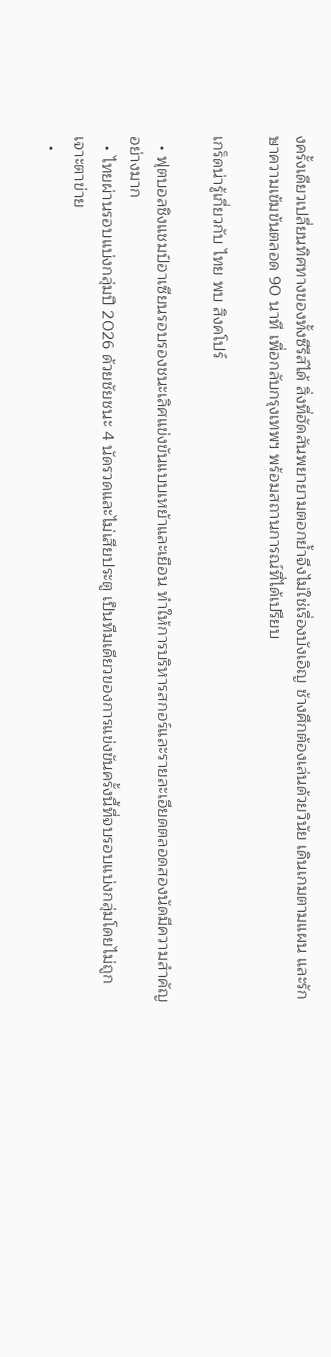งครั้งเดียวเปลี่ยนทิศทางของทั้งซีรีส์ได้ สิ่งที่ฮัดสันพยายามตอกย้ำจึงไม่ใช่เรื่องบังเอิญ ช้างศึกต้องเล่นด้วยวินัย เดินเกมตามแผน และรักษาความเข้มข้นตลอด 90 นาที เพื่อกลับกรุงเทพฯ พร้อมสถานการณ์ที่ได้เปรียบ

เกร็ดน่ารู้เกี่ยวกับ ไทย พบ สิงคโปร์

  • ฟุตบอลชิงแชมป์อาเซียนรอบรองชนะเลิศแข่งขันแบบเหย้าและเยือน ทำให้การบริหารสกอร์และรายละเอียดตลอดสองนัดมีความสำคัญอย่างมาก
  • ไทยผ่านรอบแบ่งกลุ่มปี 2026 ด้วยชัยชนะ 4 นัดรวดและไม่เสียประตู เป็นทีมเดียวของการแข่งขันครั้งนี้ที่จบรอบแบ่งกลุ่มโดยไม่ถูกเจาะตาข่าย
  •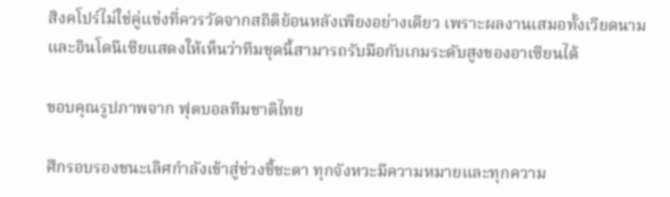สิงคโปร์ไม่ใช่คู่แข่งที่ควรวัดจากสถิติย้อนหลังเพียงอย่างเดียว เพราะผลงานเสมอทั้งเวียดนามและอินโดนีเซียแสดงให้เห็นว่าทีมชุดนี้สามารถรับมือกับเกมระดับสูงของอาเซียนได้

ขอบคุณรูปภาพจาก ฟุตบอลทีมชาติไทย

ศึกรอบรองชนะเลิศกำลังเข้าสู่ช่วงชี้ชะตา ทุกจังหวะมีความหมายและทุกความ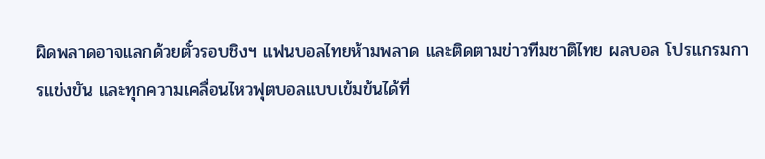ผิดพลาดอาจแลกด้วยตั๋วรอบชิงฯ แฟนบอลไทยห้ามพลาด และติดตามข่าวทีมชาติไทย ผลบอล โปรแกรมการแข่งขัน และทุกความเคลื่อนไหวฟุตบอลแบบเข้มข้นได้ที่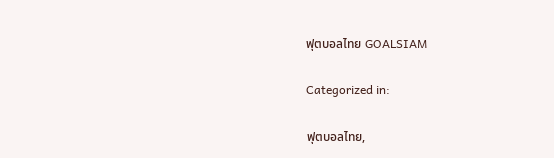ฟุตบอลไทย GOALSIAM

Categorized in:

ฟุตบอลไทย,